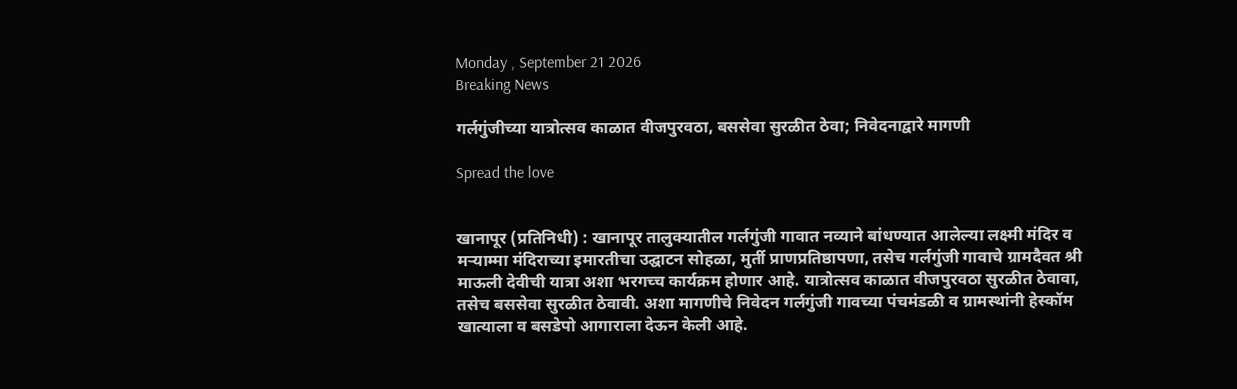Monday , September 21 2026
Breaking News

गर्लगुंजीच्या यात्रोत्सव काळात वीजपुरवठा, बससेवा सुरळीत ठेवा; निवेदनाद्वारे मागणी

Spread the love


खानापूर (प्रतिनिधी) : खानापूर तालुक्यातील गर्लगुंजी गावात नव्याने बांधण्यात आलेल्या लक्ष्मी मंदिर व मऱ्याम्मा मंदिराच्या इमारतीचा उद्घाटन सोहळा, मुर्ती प्राणप्रतिष्ठापणा, तसेच गर्लगुंजी गावाचे ग्रामदैवत श्री माऊली देवीची यात्रा अशा भरगच्च कार्यक्रम होणार आहे. यात्रोत्सव काळात वीजपुरवठा सुरळीत ठेवावा, तसेच बससेवा सुरळीत ठेवावी. अशा मागणीचे निवेदन गर्लगुंजी गावच्या पंचमंडळी व ग्रामस्थांनी हेस्कॉम खात्याला व बसडेपो आगाराला देऊन केली आहे.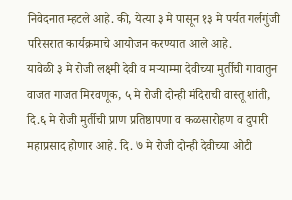निवेदनात म्हटले आहे. की, येत्या ३ मे पासून १३ मे पर्यत गर्लगुंजी परिसरात कार्यक्रमाचे आयोजन करण्यात आले आहे.
यावेळी ३ मे रोजी लक्ष्मी देवी व मऱ्याम्मा देवीच्या मुर्तीची गावातुन वाजत गाजत मिरवणूक, ५ मे रोजी दोन्ही मंदिराची वास्तू शांती, दि.६ मे रोजी मुर्तीची प्राण प्रतिष्ठापणा व कळसारोहण व दुपारी महाप्रसाद होणार आहे. दि. ७ मे रोजी दोन्ही देवीच्या ओटी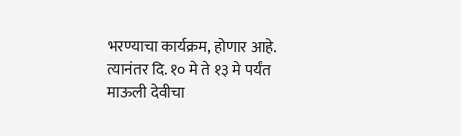भरण्याचा कार्यक्रम, होणार आहे.
त्यानंतर दि. १० मे ते १३ मे पर्यंत माऊली देवीचा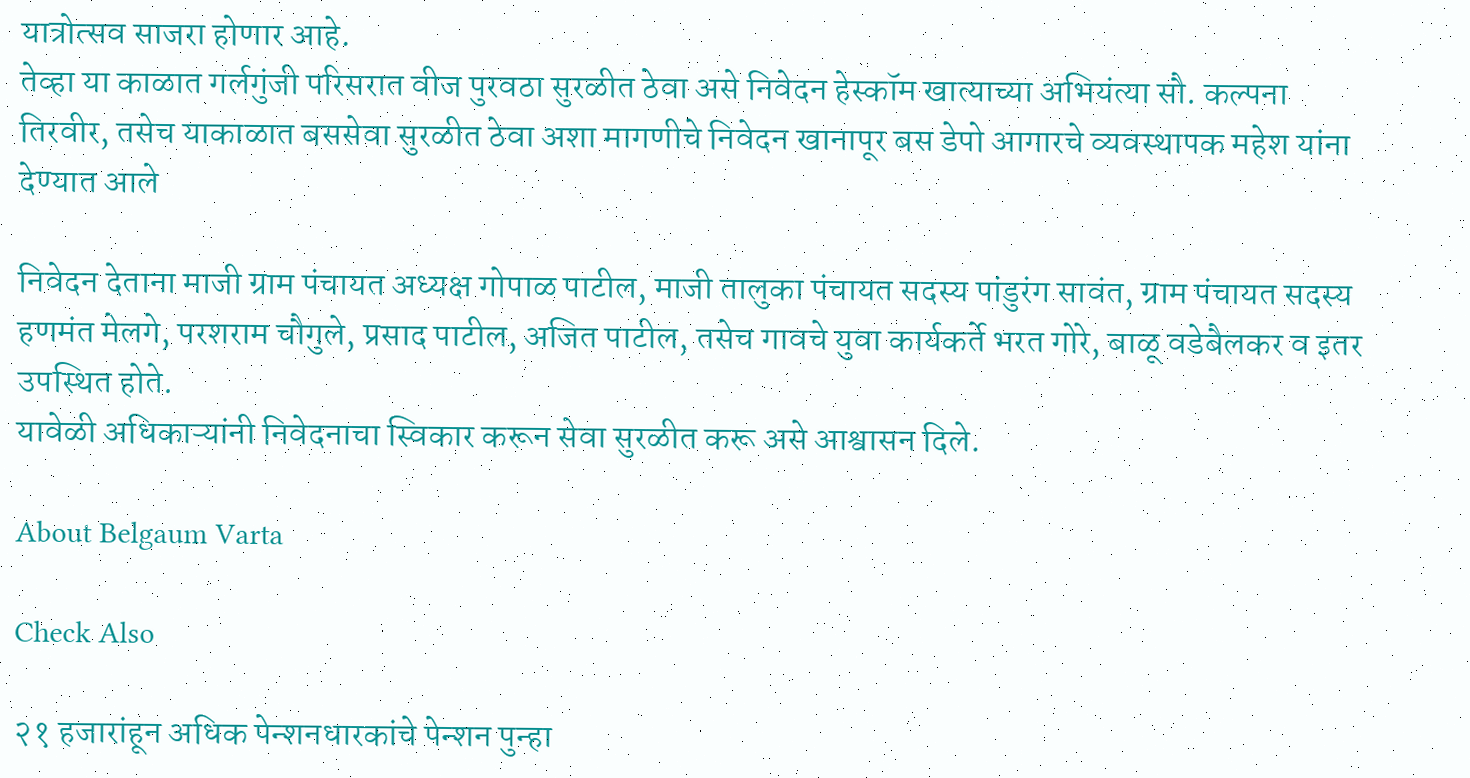यात्रोत्सव साजरा होणार आहे.
तेव्हा या काळात गर्लगुंजी परिसरात वीज पुरवठा सुरळीत ठेवा असे निवेदन हेस्कॉम खात्याच्या अभियंत्या सौ. कल्पना तिरवीर, तसेच याकाळात बससेवा सुरळीत ठेवा अशा मागणीचे निवेदन खानापूर बस डेपो आगारचे व्यवस्थापक महेश यांना देण्यात आले

निवेदन देताना माजी ग्राम पंचायत अध्यक्ष गोपाळ पाटील, माजी तालुका पंचायत सदस्य पांडुरंग सावंत, ग्राम पंचायत सदस्य हणमंत मेलगे, परशराम चौगुले, प्रसाद पाटील, अजित पाटील, तसेच गावचे युवा कार्यकर्ते भरत गोरे, बाळू वडेबैलकर व इतर उपस्थित होते.
यावेळी अधिकाऱ्यांनी निवेदनाचा स्विकार करून सेवा सुरळीत करू असे आश्वासन दिले.

About Belgaum Varta

Check Also

२१ हजारांहून अधिक पेन्शनधारकांचे पेन्शन पुन्हा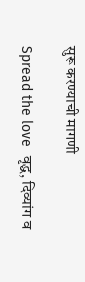सुरू करण्याची मागणी

Spread the love  वृद्ध, दिव्यांग व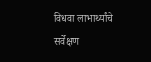विधवा लाभार्थ्यांचे सर्वेक्षण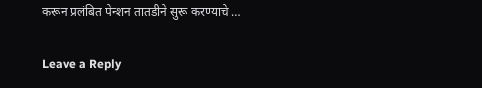करून प्रलंबित पेन्शन तातडीने सुरू करण्याचे …

Leave a Reply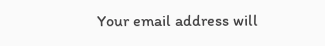Your email address will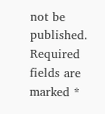not be published. Required fields are marked *